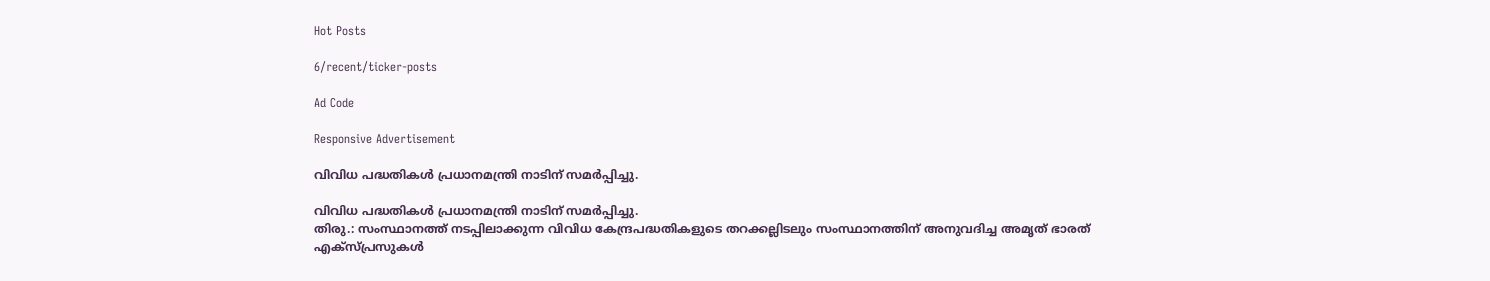Hot Posts

6/recent/ticker-posts

Ad Code

Responsive Advertisement

വിവിധ പദ്ധതികൾ പ്രധാനമന്ത്രി നാടിന് സമർപ്പിച്ചു.

വിവിധ പദ്ധതികൾ പ്രധാനമന്ത്രി നാടിന് സമർപ്പിച്ചു.
തിരു.: സംസ്ഥാനത്ത് നടപ്പിലാക്കുന്ന വിവിധ കേന്ദ്രപദ്ധതികളുടെ തറക്കല്ലിടലും സംസ്ഥാനത്തിന് അനുവദിച്ച അമൃത് ഭാരത് എക്സ്പ്രസുകൾ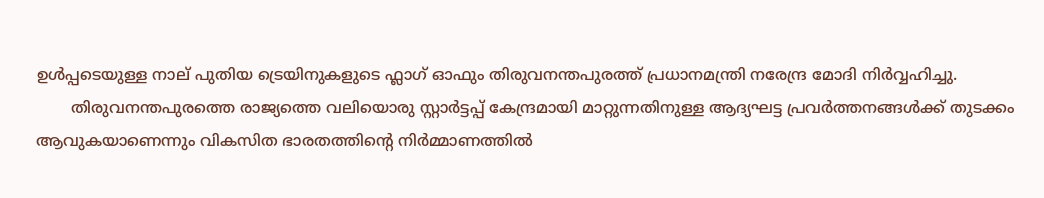ഉൾപ്പടെയുള്ള നാല് പുതിയ ട്രെയിനുകളുടെ ഫ്ലാഗ് ഓഫും തിരുവനന്തപുരത്ത് പ്രധാനമന്ത്രി നരേന്ദ്ര മോദി നിർവ്വഹിച്ചു.
       തിരുവനന്തപുരത്തെ രാജ്യത്തെ വലിയൊരു സ്റ്റാർട്ടപ്പ് കേന്ദ്രമായി മാറ്റുന്നതിനുള്ള ആദ്യഘട്ട പ്രവർത്തനങ്ങൾക്ക് തുടക്കം ആവുകയാണെന്നും വികസിത ഭാരതത്തിന്റെ നിർമ്മാണത്തിൽ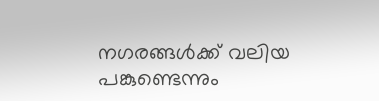നഗരങ്ങൾക്ക് വലിയ പങ്കുണ്ടെന്നും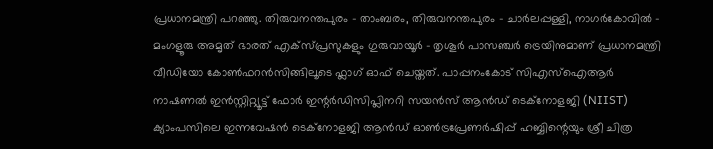പ്രധാനമന്ത്രി പറഞ്ഞു. തിരുവനന്തപുരം - താംബരം, തിരുവനന്തപുരം - ചാർലപ്പള്ളി, നാഗർകോവിൽ - മംഗളൂരു അമൃത് ഭാരത് എക്‌സ്പ്രസുകളും ഗുരുവായൂർ - തൃശൂർ പാസഞ്ചർ ട്രെയിനുമാണ് പ്രധാനമന്ത്രി വീഡിയോ കോൺഫറൻസിങ്ങിലൂടെ ഫ്ലാഗ് ഓഫ് ചെയ്തത്. പാപ്പനംകോട് സിഎസ്ഐആർ നാഷണൽ ഇൻസ്റ്റിറ്റ്യൂട്ട് ഫോർ ഇന്റർഡിസിപ്ലിനറി സയൻസ് ആൻഡ് ടെക്‌നോളജി (NIIST) ക്യാംപസിലെ ഇന്നവേഷൻ ടെക്നോളജി ആൻഡ് ഓൺട്രപ്രേണർഷിപ്പ് ഹബ്ബിന്റെയും ശ്രീ ചിത്ര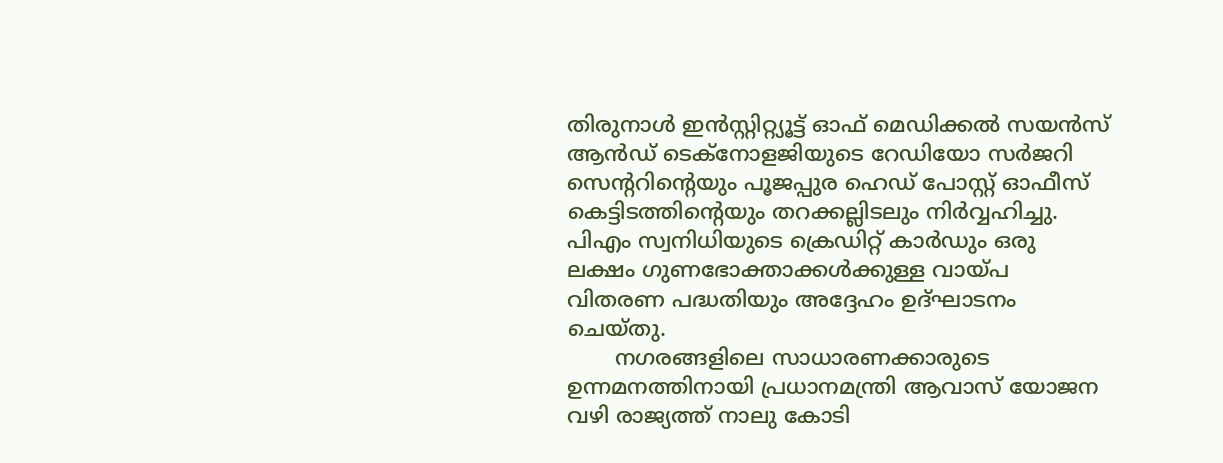തിരുനാൾ ഇൻസ്റ്റിറ്റ്യൂട്ട് ഓഫ് മെഡിക്കൽ സയൻസ് ആൻഡ് ടെക്നോളജിയുടെ റേഡിയോ സർജറി സെന്ററിന്റെയും പൂജപ്പുര ഹെഡ് പോസ്റ്റ് ഓഫീസ് കെട്ടിടത്തിന്റെയും തറക്കല്ലിടലും നിർവ്വഹിച്ചു. പിഎം സ്വനിധിയുടെ ക്രെഡിറ്റ് കാർഡും ഒരു ലക്ഷം ഗുണഭോക്താക്കൾക്കുള്ള വായ്പ വിതരണ പദ്ധതിയും അദ്ദേഹം ഉദ്ഘാടനം ചെയ്തു.
       നഗരങ്ങളിലെ സാധാരണക്കാരുടെ ഉന്നമനത്തിനായി പ്രധാനമന്ത്രി ആവാസ് യോജന വഴി രാജ്യത്ത് നാലു കോടി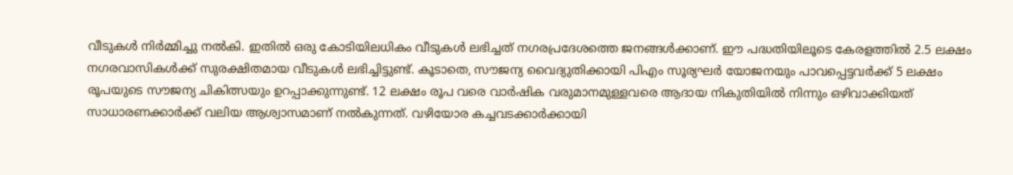വീടുകൾ നിർമ്മിച്ചു നൽകി. ഇതിൽ ഒരു കോടിയിലധികം വീടുകൾ ലഭിച്ചത് നഗരപ്രദേശത്തെ ജനങ്ങൾക്കാണ്. ഈ പദ്ധതിയിലൂടെ കേരളത്തിൽ 2.5 ലക്ഷം നഗരവാസികൾക്ക് സുരക്ഷിതമായ വീടുകൾ ലഭിച്ചിട്ടുണ്ട്. കൂടാതെ, സൗജന്യ വൈദ്യുതിക്കായി പിഎം സൂര്യഘർ യോജനയും പാവപ്പെട്ടവർക്ക് 5 ലക്ഷം രൂപയുടെ സൗജന്യ ചികിത്സയും ഉറപ്പാക്കുന്നുണ്ട്. 12 ലക്ഷം രൂപ വരെ വാർഷിക വരുമാനമുള്ളവരെ ആദായ നികുതിയിൽ നിന്നും ഒഴിവാക്കിയത് സാധാരണക്കാർക്ക് വലിയ ആശ്വാസമാണ് നൽകുന്നത്. വഴിയോര കച്ചവടക്കാർക്കായി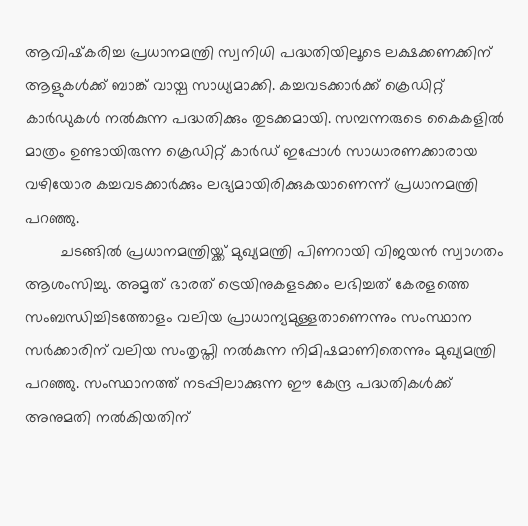ആവിഷ്‌കരിച്ച പ്രധാനമന്ത്രി സ്വനിധി പദ്ധതിയിലൂടെ ലക്ഷക്കണക്കിന് ആളുകൾക്ക് ബാങ്ക് വായ്പ സാധ്യമാക്കി. കച്ചവടക്കാർക്ക് ക്രെഡിറ്റ് കാർഡുകൾ നൽകുന്ന പദ്ധതിക്കും തുടക്കമായി. സമ്പന്നരുടെ കൈകളിൽ മാത്രം ഉണ്ടായിരുന്ന ക്രെഡിറ്റ് കാർഡ് ഇപ്പോൾ സാധാരണക്കാരായ വഴിയോര കച്ചവടക്കാർക്കും ലഭ്യമായിരിക്കുകയാണെന്ന് പ്രധാനമന്ത്രി പറഞ്ഞു.
        ചടങ്ങിൽ പ്രധാനമന്ത്രിയ്ക്ക് മുഖ്യമന്ത്രി പിണറായി വിജയൻ സ്വാഗതം ആശംസിച്ചു. അമൃത് ഭാരത് ട്രെയിനുകളടക്കം ലഭിച്ചത് കേരളത്തെ സംബന്ധിച്ചിടത്തോളം വലിയ പ്രാധാന്യമുള്ളതാണെന്നും സംസ്ഥാന സർക്കാരിന് വലിയ സംതൃപ്തി നൽകുന്ന നിമിഷമാണിതെന്നും മുഖ്യമന്ത്രി പറഞ്ഞു. സംസ്ഥാനത്ത് നടപ്പിലാക്കുന്ന ഈ കേന്ദ്ര പദ്ധതികൾക്ക് അനുമതി നൽകിയതിന്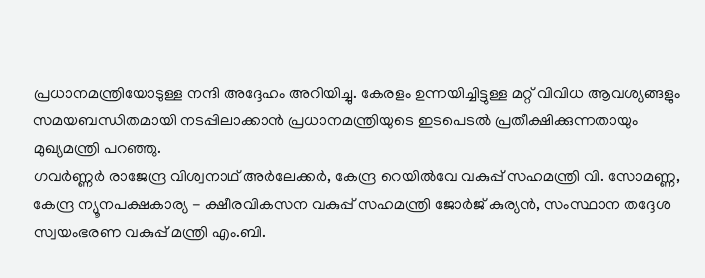പ്രധാനമന്ത്രിയോടുള്ള നന്ദി അദ്ദേഹം അറിയിച്ചു. കേരളം ഉന്നയിച്ചിട്ടുള്ള മറ്റ് വിവിധ ആവശ്യങ്ങളും സമയബന്ധിതമായി നടപ്പിലാക്കാൻ പ്രധാനമന്ത്രിയുടെ ഇടപെടൽ പ്രതീക്ഷിക്കുന്നതായും മുഖ്യമന്ത്രി പറഞ്ഞു.
ഗവർണ്ണർ രാജേന്ദ്ര വിശ്വനാഥ് അർലേക്കർ, കേന്ദ്ര റെയിൽവേ വകുപ്പ് സഹമന്ത്രി വി. സോമണ്ണ, കേന്ദ്ര ന്യൂനപക്ഷകാര്യ - ക്ഷീരവികസന വകുപ്പ് സഹമന്ത്രി ജോർജ് കുര്യൻ, സംസ്ഥാന തദ്ദേശ സ്വയംഭരണ വകുപ്പ് മന്ത്രി എം.ബി.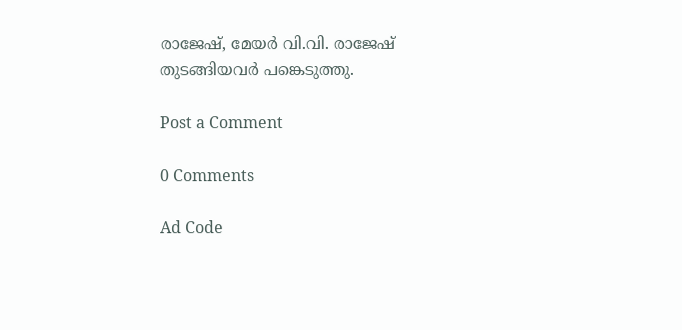രാജേഷ്, മേയർ വി.വി. രാജേഷ് തുടങ്ങിയവർ പങ്കെടുത്തു.

Post a Comment

0 Comments

Ad Code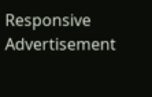Responsive Advertisement